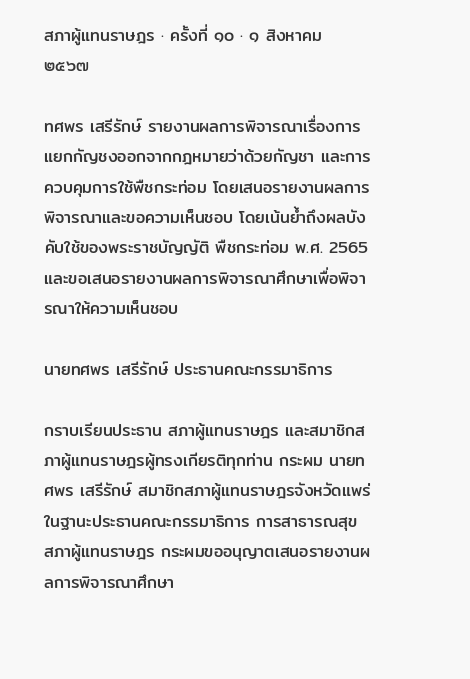สภาผู้แทนราษฎร · ครั้งที่ ๑๐ · ๑ สิงหาคม ๒๕๖๗

ทศพร เสรีรักษ์ รายงานผลการพิจารณาเรื่องการแยกกัญชงออกจากกฎหมายว่าด้วยกัญชา และการควบคุมการใช้พืชกระท่อม โดยเสนอรายงานผลการพิจารณาและขอความเห็นชอบ โดยเน้นย้ำถึงผลบังคับใช้ของพระราชบัญญัติ พืชกระท่อม พ.ศ. 2565 และขอเสนอรายงานผลการพิจารณาศึกษาเพื่อพิจารณาให้ความเห็นชอบ

นายทศพร เสรีรักษ์ ประธานคณะกรรมาธิการ

กราบเรียนประธาน สภาผู้แทนราษฎร และสมาชิกสภาผู้แทนราษฎรผู้ทรงเกียรติทุกท่าน กระผม นายทศพร เสรีรักษ์ สมาชิกสภาผู้แทนราษฎรจังหวัดแพร่ ในฐานะประธานคณะกรรมาธิการ การสาธารณสุข สภาผู้แทนราษฎร กระผมขออนุญาตเสนอรายงานผลการพิจารณาศึกษา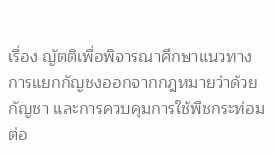เรื่อง ญัตติเพื่อพิจารณาศึกษาแนวทางการแยกกัญชงออกจากกฎหมายว่าด้วยกัญชา และการควบคุมการใช้พืชกระท่อมต่อ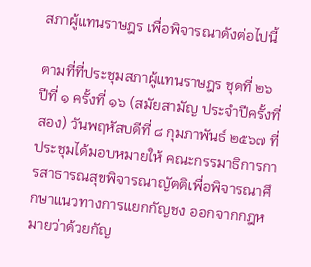สภาผู้แทนราษฎร เพื่อพิจารณาดังต่อไปนี้

ตามที่ที่ประชุมสภาผู้แทนราษฎร ชุดที่ ๒๖ ปีที่ ๑ ครั้งที่ ๑๖ (สมัยสามัญ ประจำปีครั้งที่สอง) วันพฤหัสบดีที่ ๘ กุมภาพันธ์ ๒๕๖๗ ที่ประชุมได้มอบหมายให้ คณะกรรมาธิการการสาธารณสุขพิจารณาญัตติเพื่อพิจารณาศึกษาแนวทางการแยกกัญชง ออกจากกฎหมายว่าด้วยกัญ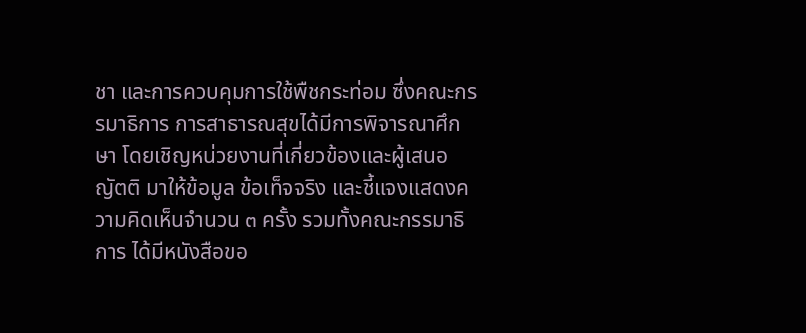ชา และการควบคุมการใช้พืชกระท่อม ซึ่งคณะกรรมาธิการ การสาธารณสุขได้มีการพิจารณาศึกษา โดยเชิญหน่วยงานที่เกี่ยวข้องและผู้เสนอญัตติ มาให้ข้อมูล ข้อเท็จจริง และชี้แจงแสดงความคิดเห็นจำนวน ๓ ครั้ง รวมทั้งคณะกรรมาธิการ ได้มีหนังสือขอ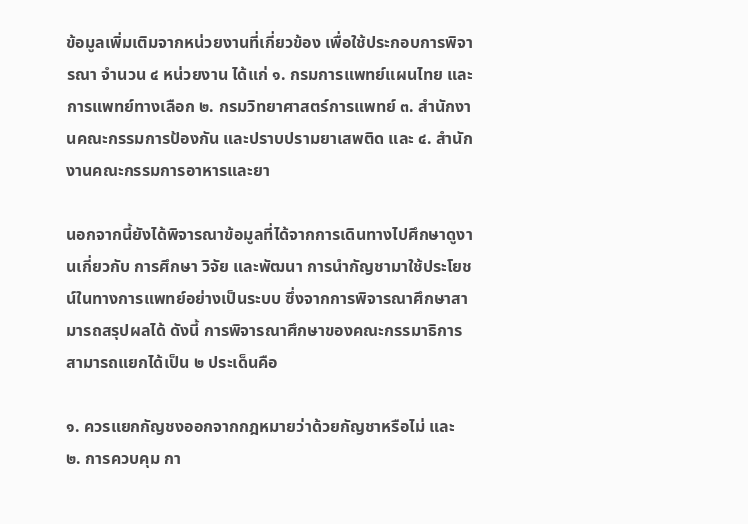ข้อมูลเพิ่มเติมจากหน่วยงานที่เกี่ยวข้อง เพื่อใช้ประกอบการพิจารณา จำนวน ๔ หน่วยงาน ได้แก่ ๑. กรมการแพทย์แผนไทย และการแพทย์ทางเลือก ๒. กรมวิทยาศาสตร์การแพทย์ ๓. สำนักงานคณะกรรมการป้องกัน และปราบปรามยาเสพติด และ ๔. สำนักงานคณะกรรมการอาหารและยา

นอกจากนี้ยังได้พิจารณาข้อมูลที่ได้จากการเดินทางไปศึกษาดูงานเกี่ยวกับ การศึกษา วิจัย และพัฒนา การนำกัญชามาใช้ประโยชน์ในทางการแพทย์อย่างเป็นระบบ ซึ่งจากการพิจารณาศึกษาสามารถสรุปผลได้ ดังนี้ การพิจารณาศึกษาของคณะกรรมาธิการ สามารถแยกได้เป็น ๒ ประเด็นคือ

๑. ควรแยกกัญชงออกจากกฎหมายว่าด้วยกัญชาหรือไม่ และ ๒. การควบคุม กา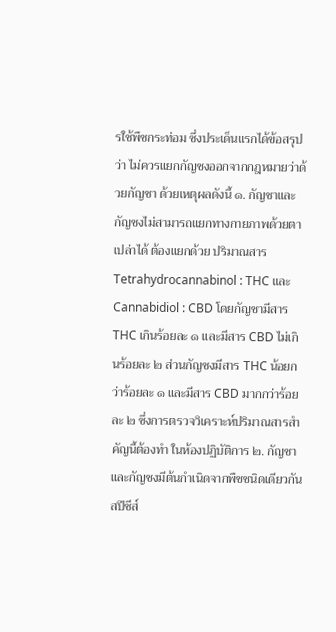รใช้พืชกระท่อม ซึ่งประเด็นแรกได้ข้อสรุปว่า ไม่ควรแยกกัญชงออกจากกฎหมายว่าด้วยกัญชา ด้วยเหตุผลดังนี้ ๑. กัญชาและกัญชงไม่สามารถแยกทางกายภาพด้วยตาเปล่าได้ ต้องแยกด้วย ปริมาณสาร Tetrahydrocannabinol : THC และ Cannabidiol : CBD โดยกัญชามีสาร THC เกินร้อยละ ๑ และมีสาร CBD ไม่เกินร้อยละ ๒ ส่วนกัญชงมีสาร THC น้อยกว่าร้อยละ ๑ และมีสาร CBD มากกว่าร้อยละ ๒ ซึ่งการตรวจวิเคราะห์ปริมาณสารสำคัญนี้ต้องทำ ในห้องปฏิบัติการ ๒. กัญชาและกัญชงมีต้นกำเนิดจากพืชชนิดเดียวกันสปีชีส์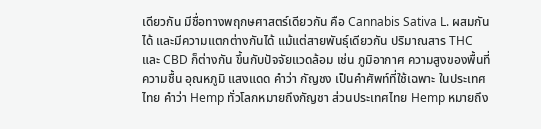เดียวกัน มีชื่อทางพฤกษศาสตร์เดียวกัน คือ Cannabis Sativa L. ผสมกันได้ และมีความแตกต่างกันได้ แม้แต่สายพันธุ์เดียวกัน ปริมาณสาร THC และ CBD ก็ต่างกัน ขึ้นกับปัจจัยแวดล้อม เช่น ภูมิอากาศ ความสูงของพื้นที่ ความชื้น อุณหภูมิ แสงแดด คำว่า กัญชง เป็นคำศัพท์ที่ใช้เฉพาะ ในประเทศไทย คำว่า Hemp ทั่วโลกหมายถึงกัญชา ส่วนประเทศไทย Hemp หมายถึง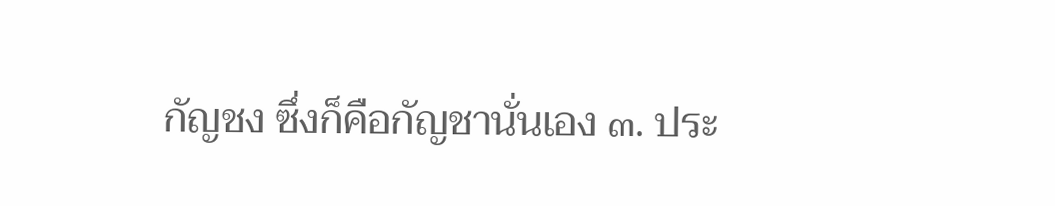กัญชง ซึ่งก็คือกัญชานั่นเอง ๓. ประ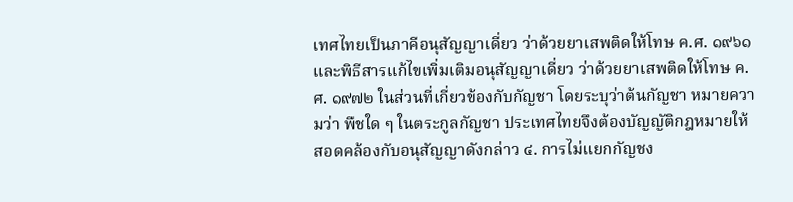เทศไทยเป็นภาคีอนุสัญญาเดี่ยว ว่าด้วยยาเสพติดให้โทษ ค.ศ. ๑๙๖๑ และพิธีสารแก้ไขเพิ่มเติมอนุสัญญาเดี่ยว ว่าด้วยยาเสพติดให้โทษ ค.ศ. ๑๙๗๒ ในส่วนที่เกี่ยวข้องกับกัญชา โดยระบุว่าต้นกัญชา หมายความว่า พืชใด ๆ ในตระกูลกัญชา ประเทศไทยจึงต้องบัญญัติกฎหมายให้สอดคล้องกับอนุสัญญาดังกล่าว ๔. การไม่แยกกัญชง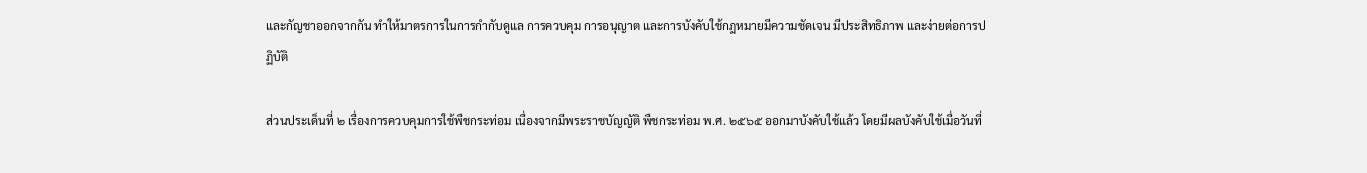และกัญชาออกจากกัน ทำให้มาตรการในการกำกับดูแล การควบคุม การอนุญาต และการบังคับใช้กฎหมายมีความชัดเจน มีประสิทธิภาพ และง่ายต่อการปฏิบัติ

ส่วนประเด็นที่ ๒ เรื่องการควบคุมการใช้พืชกระท่อม เนื่องจากมีพระราชบัญญัติ พืชกระท่อม พ.ศ. ๒๕๖๕ ออกมาบังคับใช้แล้ว โดยมีผลบังคับใช้เมื่อวันที่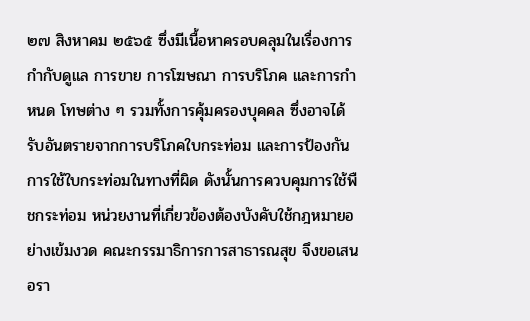๒๗ สิงหาคม ๒๕๖๕ ซึ่งมีเนื้อหาครอบคลุมในเรื่องการกำกับดูแล การขาย การโฆษณา การบริโภค และการกำหนด โทษต่าง ๆ รวมทั้งการคุ้มครองบุคคล ซึ่งอาจได้รับอันตรายจากการบริโภคใบกระท่อม และการป้องกันการใช้ใบกระท่อมในทางที่ผิด ดังนั้นการควบคุมการใช้พืชกระท่อม หน่วยงานที่เกี่ยวข้องต้องบังคับใช้กฎหมายอย่างเข้มงวด คณะกรรมาธิการการสาธารณสุข จึงขอเสนอรา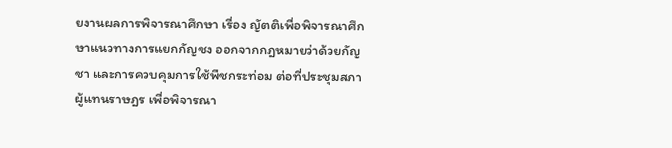ยงานผลการพิจารณาศึกษา เรื่อง ญัตติเพื่อพิจารณาศึกษาแนวทางการแยกกัญชง ออกจากกฎหมายว่าด้วยกัญชา และการควบคุมการใช้พืชกระท่อม ต่อที่ประชุมสภาผู้แทนราษฎร เพื่อพิจารณา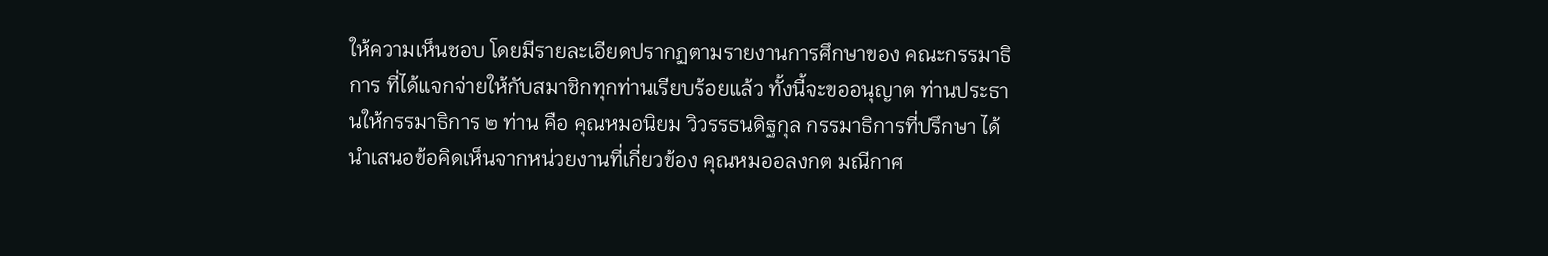ให้ความเห็นชอบ โดยมีรายละเอียดปรากฏตามรายงานการศึกษาของ คณะกรรมาธิการ ที่ได้แจกจ่ายให้กับสมาชิกทุกท่านเรียบร้อยแล้ว ทั้งนี้จะขออนุญาต ท่านประธานให้กรรมาธิการ ๒ ท่าน คือ คุณหมอนิยม วิวรรธนดิฐกุล กรรมาธิการที่ปรึกษา ได้นำเสนอข้อคิดเห็นจากหน่วยงานที่เกี่ยวข้อง คุณหมออลงกต มณีกาศ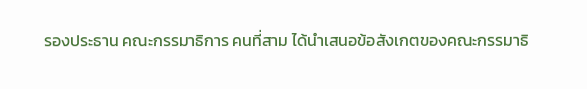รองประธาน คณะกรรมาธิการ คนที่สาม ได้นำเสนอข้อสังเกตของคณะกรรมาธิ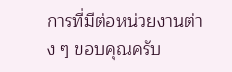การที่มีต่อหน่วยงานต่าง ๆ ขอบคุณครับ